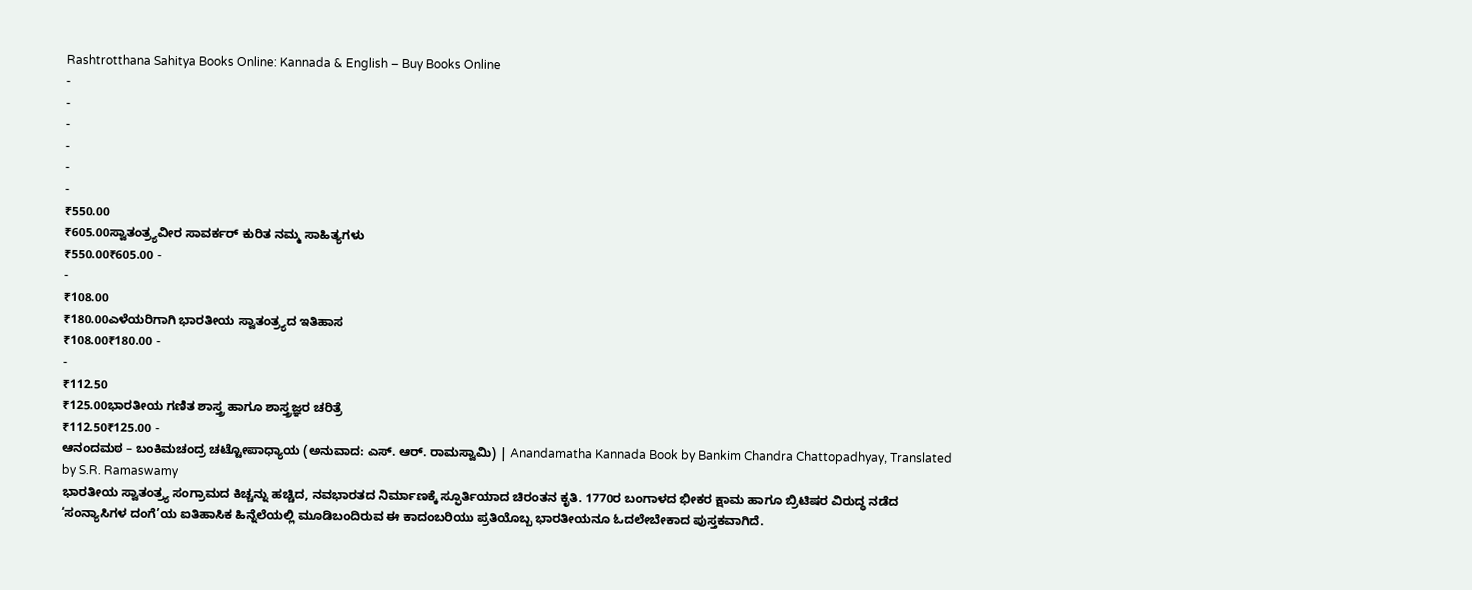Rashtrotthana Sahitya Books Online: Kannada & English – Buy Books Online
-
-
-
-
-
-
₹550.00
₹605.00ಸ್ವಾತಂತ್ರ್ಯವೀರ ಸಾವರ್ಕರ್ ಕುರಿತ ನಮ್ಮ ಸಾಹಿತ್ಯಗಳು
₹550.00₹605.00 -
-
₹108.00
₹180.00ಎಳೆಯರಿಗಾಗಿ ಭಾರತೀಯ ಸ್ವಾತಂತ್ರ್ಯದ ಇತಿಹಾಸ
₹108.00₹180.00 -
-
₹112.50
₹125.00ಭಾರತೀಯ ಗಣಿತ ಶಾಸ್ತ್ರ ಹಾಗೂ ಶಾಸ್ತ್ರಜ್ಞರ ಚರಿತ್ರೆ
₹112.50₹125.00 -
ಆನಂದಮಠ – ಬಂಕಿಮಚಂದ್ರ ಚಟ್ಟೋಪಾಧ್ಯಾಯ (ಅನುವಾದ: ಎಸ್. ಆರ್. ರಾಮಸ್ವಾಮಿ) | Anandamatha Kannada Book by Bankim Chandra Chattopadhyay, Translated by S.R. Ramaswamy
ಭಾರತೀಯ ಸ್ವಾತಂತ್ರ್ಯ ಸಂಗ್ರಾಮದ ಕಿಚ್ಚನ್ನು ಹಚ್ಚಿದ, ನವಭಾರತದ ನಿರ್ಮಾಣಕ್ಕೆ ಸ್ಫೂರ್ತಿಯಾದ ಚಿರಂತನ ಕೃತಿ. 1770ರ ಬಂಗಾಳದ ಭೀಕರ ಕ್ಷಾಮ ಹಾಗೂ ಬ್ರಿಟಿಷರ ವಿರುದ್ಧ ನಡೆದ ‘ಸಂನ್ಯಾಸಿಗಳ ದಂಗೆ’ಯ ಐತಿಹಾಸಿಕ ಹಿನ್ನೆಲೆಯಲ್ಲಿ ಮೂಡಿಬಂದಿರುವ ಈ ಕಾದಂಬರಿಯು ಪ್ರತಿಯೊಬ್ಬ ಭಾರತೀಯನೂ ಓದಲೇಬೇಕಾದ ಪುಸ್ತಕವಾಗಿದೆ.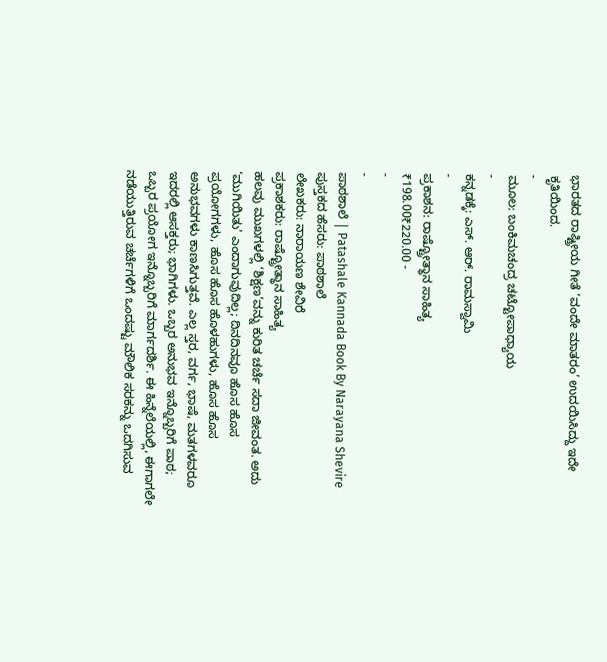ಭಾರತದ ರಾಷ್ಟ್ರೀಯ ಗೀತೆ ‘ವಂದೇ ಮಾತರಂ’ ಉದಯಿಸಿದ್ದು ಇದೇ ಕೃತಿಯಿಂದ.
-
ಮೂಲ: ಬಂಕಿಮಚಂದ್ರ ಚಟ್ಟೋಪಾಧ್ಯಾಯ
-
ಕನ್ನಡಕ್ಕೆ: ಎಸ್. ಆರ್. ರಾಮಸ್ವಾಮಿ
-
ಪ್ರಕಾಶನ: ರಾಷ್ಟ್ರೋತ್ಥಾನ ಸಾಹಿತ್ಯ
₹198.00₹220.00 -
-
-
ಪಾಠಶಾಲೆ | Patashale Kannada Book By Narayana Shevire
ಪುಸ್ತಕದ ಹೆಸರು: ಪಾಠಶಾಲೆ
ಲೇಖಕರು: ನಾರಾಯಣ ಶೇವಿರೆ
ಪ್ರಕಾಶಕರು: ರಾಷ್ಟ್ರೋತ್ಥಾನ ಸಾಹಿತ್ಯ
ಹಲವು ಮುಖಗಳಲ್ಲಿ ‘ಶಿಕ್ಷಣ’ವನ್ನು ಕುರಿತ ಚರ್ಚೆ ಸದಾ ಜೀವಂತ. ಅದು ‘ಮುಗಿಯಿತು’ ಎಂದಾಗುವುದಿಲ್ಲ; ದಿನದಿನವೂ ಹೊಸ ಹೊಸ ಪ್ರಯೋಗಗಳು, ಹೊಸ ಹೊಸ ಹೊಳಹುಗಳು, ಹೊಸ ಹೊಸ ಅನುಭವಗಳು ಕಾಣಸಿಗುತ್ತವೆ. ಎಲ್ಲ ಸ್ತರ, ವರ್ಗ, ಭಾಷೆ, ಮತಗಳವರೂ ಇದರಲ್ಲಿ ಆಸಕ್ತರು; ಭಾಗಿಗಳು. ಒಬ್ಬರ ಅನುಭವ ಇನ್ನೊಬ್ಬರಿಗೆ ಪಾಠ; ಒಬ್ಬರ ಪ್ರಯೋಗ ಇನ್ನೊಬ್ಬರಿಗೆ ಮಾರ್ಗದರ್ಶಿ. ಈ ಹಿನ್ನೆಲೆಯಲ್ಲಿ, ಈಗಾಗಲೇ ನಡೆಯುತ್ತಿರುವ ಚರ್ಚೆಗಳಿಗೆ ಒಂದಷ್ಟು ಮೌಲಿಕ ಸರಕನ್ನು ಒದಗಿಸುವ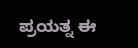ಪ್ರಯತ್ನ ಈ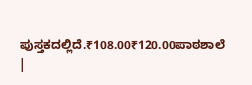ಪುಸ್ತಕದಲ್ಲಿದೆ.₹108.00₹120.00ಪಾಠಶಾಲೆ |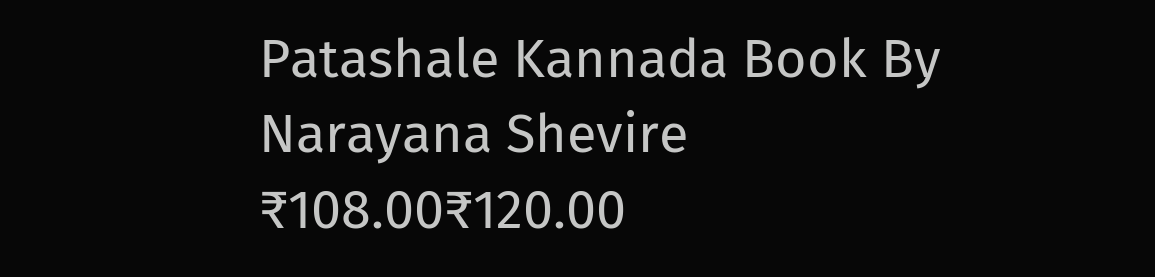Patashale Kannada Book By Narayana Shevire
₹108.00₹120.00